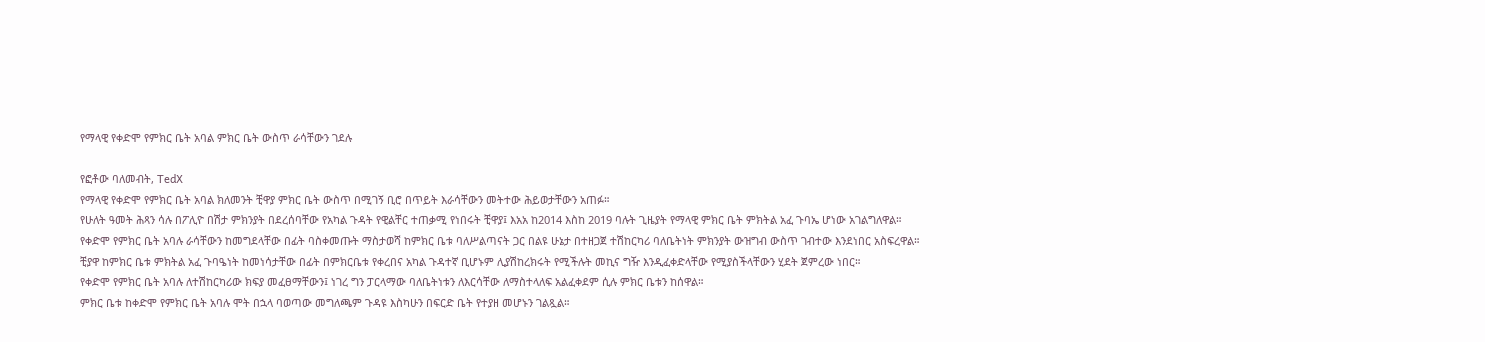የማላዊ የቀድሞ የምክር ቤት አባል ምክር ቤት ውስጥ ራሳቸውን ገደሉ

የፎቶው ባለመብት, TedX
የማላዊ የቀድሞ የምክር ቤት አባል ክለመንት ቺዋያ ምክር ቤት ውስጥ በሚገኝ ቢሮ በጥይት እራሳቸውን መትተው ሕይወታቸውን አጠፉ።
የሁለት ዓመት ሕጻን ሳሉ በፖሊዮ በሽታ ምክንያት በደረሰባቸው የአካል ጉዳት የዊልቸር ተጠቃሚ የነበሩት ቺዋያ፤ እአአ ከ2014 እስከ 2019 ባሉት ጊዜያት የማላዊ ምክር ቤት ምክትል አፈ ጉባኤ ሆነው አገልግለዋል።
የቀድሞ የምክር ቤት አባሉ ራሳቸውን ከመግደላቸው በፊት ባስቀመጡት ማስታወሻ ከምክር ቤቱ ባለሥልጣናት ጋር በልዩ ሁኔታ በተዘጋጀ ተሽከርካሪ ባለቤትነት ምክንያት ውዝግብ ውስጥ ገብተው እንደነበር አስፍረዋል።
ቺያዋ ከምክር ቤቱ ምክትል አፈ ጉባዔነት ከመነሳታቸው በፊት በምክርቤቱ የቀረበና አካል ጉዳተኛ ቢሆኑም ሊያሽከረክሩት የሚችሉት መኪና ግዥ እንዲፈቀድላቸው የሚያስችላቸውን ሂደት ጀምረው ነበር።
የቀድሞ የምክር ቤት አባሉ ለተሽከርካሪው ክፍያ መፈፀማቸውን፤ ነገረ ግን ፓርላማው ባለቤትነቱን ለእርሳቸው ለማስተላለፍ አልፈቀደም ሲሉ ምክር ቤቱን ከሰዋል።
ምክር ቤቱ ከቀድሞ የምክር ቤት አባሉ ሞት በኋላ ባወጣው መግለጫም ጉዳዩ እስካሁን በፍርድ ቤት የተያዘ መሆኑን ገልጿል።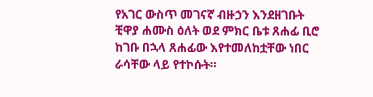የአገር ውስጥ መገናኛ ብዙኃን እንደዘገቡት ቺዋያ ሐሙስ ዕለት ወደ ምክር ቤቱ ጸሐፊ ቢሮ ከገቡ በኋላ ጸሐፊው እየተመለከቷቸው ነበር ራሳቸው ላይ የተኮሱት።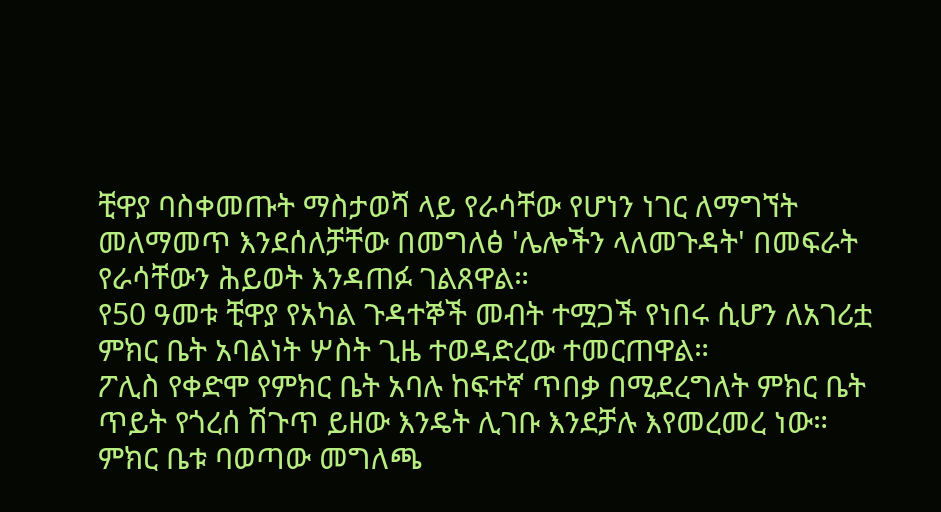ቺዋያ ባስቀመጡት ማስታወሻ ላይ የራሳቸው የሆነን ነገር ለማግኘት መለማመጥ እንደሰለቻቸው በመግለፅ 'ሌሎችን ላለመጉዳት' በመፍራት የራሳቸውን ሕይወት እንዳጠፉ ገልጸዋል።
የ50 ዓመቱ ቺዋያ የአካል ጉዳተኞች መብት ተሟጋች የነበሩ ሲሆን ለአገሪቷ ምክር ቤት አባልነት ሦስት ጊዜ ተወዳድረው ተመርጠዋል።
ፖሊስ የቀድሞ የምክር ቤት አባሉ ከፍተኛ ጥበቃ በሚደረግለት ምክር ቤት ጥይት የጎረሰ ሽጉጥ ይዘው እንዴት ሊገቡ እንደቻሉ እየመረመረ ነው።
ምክር ቤቱ ባወጣው መግለጫ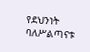የደህንነት ባለሥልጣናቱ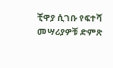ቺዋያ ሲገቡ የፍተሻ መሣሪያዎቹ ድምጽ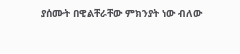ያሰሙት በዊልቸራቸው ምክንያት ነው ብለው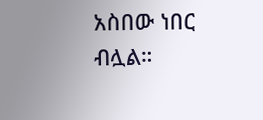አስበው ነበር ብሏል።